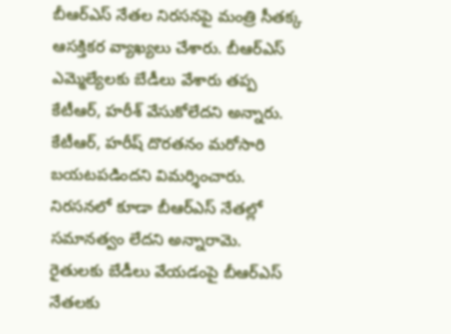బీఆర్ఎస్ నేతల నిరసనపై మంత్రి సీతక్క ఆసక్తికర వ్యాఖ్యలు చేశారు. బీఆర్ఎస్ ఎమ్మెల్యేలకు బేడీలు వేశారు తప్ప కేటీఆర్, హరీశ్ వేసుకోలేదని అన్నారు. కేటీఆర్, హరీష్ దొరతనం మరోసారి బయటపడిందని విమర్శించారు. నిరసనలో కూడా బీఆర్ఎస్ నేతల్లో సమానత్వం లేదని అన్నారామె. రైతులకు బేడీలు వేయడంపై బీఆర్ఎస్ నేతలకు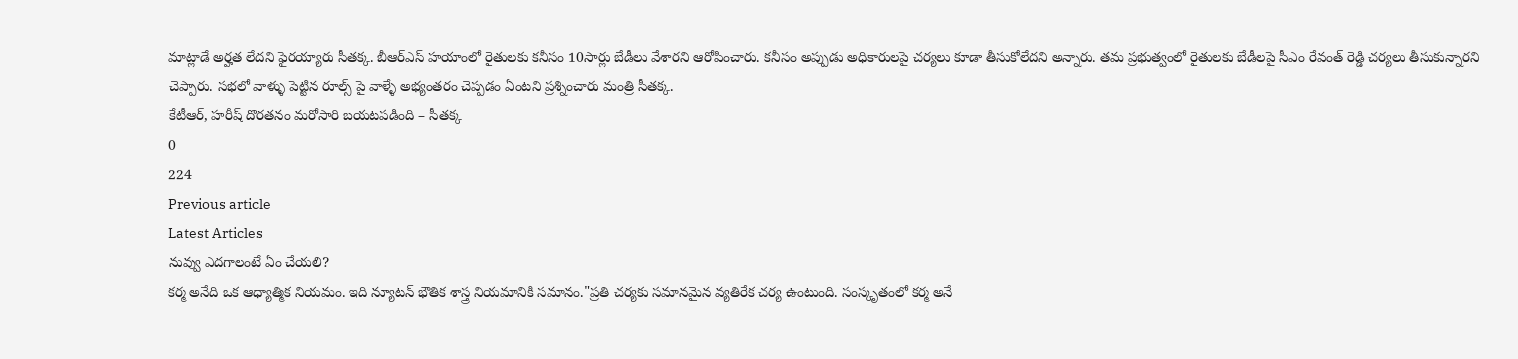మాట్లాడే అర్హత లేదని ఫైరయ్యారు సీతక్క. బీఆర్ఎస్ హయాంలో రైతులకు కనీసం 10సార్లు బేడీలు వేశారని ఆరోపించారు. కనీసం అప్పుడు అధికారులపై చర్యలు కూడా తీసుకోలేదని అన్నారు. తమ ప్రభుత్వంలో రైతులకు బేడీలపై సీఎం రేవంత్ రెడ్డి చర్యలు తీసుకున్నారని చెప్పారు. సభలో వాళ్ళు పెట్టిన రూల్స్ పై వాళ్ళే అభ్యంతరం చెప్పడం ఏంటని ప్రశ్నించారు మంత్రి సీతక్క.
కేటీఆర్, హరీష్ దొరతనం మరోసారి బయటపడింది – సీతక్క
0
224
Previous article
Latest Articles
నువ్వు ఎదగాలంటే ఏం చేయలి?
కర్మ అనేది ఒక ఆధ్యాత్మిక నియమం. ఇది న్యూటన్ భౌతిక శాస్త్ర నియమానికి సమానం."ప్రతి చర్యకు సమానమైన వ్యతిరేక చర్య ఉంటుంది. సంస్కృతంలో కర్మ అనే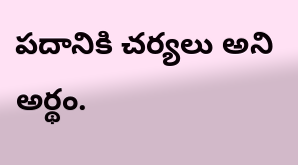పదానికి చర్యలు అని అర్థం.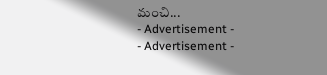మంచి...
- Advertisement -
- Advertisement -